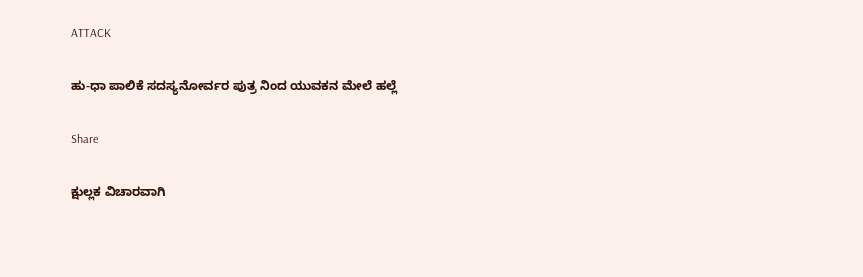ATTACK

ಹು-ಧಾ ಪಾಲಿಕೆ ಸದಸ್ಯನೋರ್ವರ ಪುತ್ರ ನಿಂದ ಯುವಕನ ಮೇಲೆ ಹಲ್ಲೆ

Share

ಕ್ಷುಲ್ಲಕ ವಿಚಾರವಾಗಿ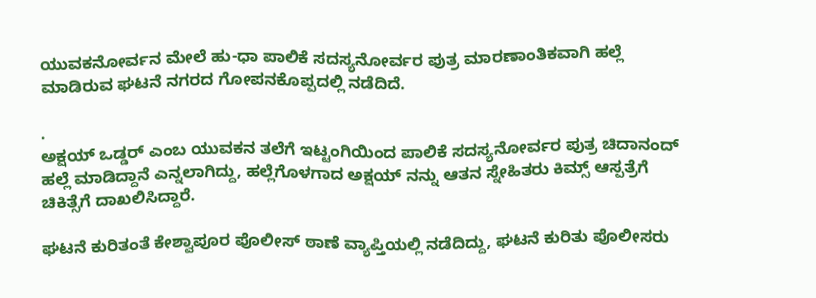ಯುವಕನೋರ್ವನ ಮೇಲೆ ಹು-ಧಾ ಪಾಲಿಕೆ ಸದಸ್ಯನೋರ್ವರ ಪುತ್ರ ಮಾರಣಾಂತಿಕವಾಗಿ ಹಲ್ಲೆ ಮಾಡಿರುವ ಘಟನೆ ನಗರದ ಗೋಪನಕೊಪ್ಪದಲ್ಲಿ ನಡೆದಿದೆ.

.
ಅಕ್ಷಯ್ ಒಡ್ಡರ್ ಎಂಬ ಯುವಕನ ತಲೆಗೆ ಇಟ್ಟಂಗಿಯಿಂದ ಪಾಲಿಕೆ ಸದಸ್ಯನೋರ್ವರ ಪುತ್ರ ಚಿದಾನಂದ್ ಹಲ್ಲೆ ಮಾಡಿದ್ದಾನೆ ಎನ್ನಲಾಗಿದ್ದು, ಹಲ್ಲೆಗೊಳಗಾದ ಅಕ್ಷಯ್ ನನ್ನು ಆತನ ಸ್ನೇಹಿತರು ಕಿಮ್ಸ್ ಆಸ್ಪತ್ರೆಗೆ ಚಿಕಿತ್ಸೆಗೆ ದಾಖಲಿಸಿದ್ದಾರೆ.

ಘಟನೆ ಕುರಿತಂತೆ ಕೇಶ್ವಾಪೂರ ಪೊಲೀಸ್ ಠಾಣೆ ವ್ಯಾಪ್ತಿಯಲ್ಲಿ ನಡೆದಿದ್ದು, ಘಟನೆ ಕುರಿತು ಪೊಲೀಸರು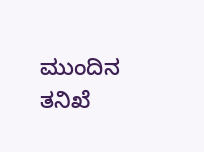ಮುಂದಿನ ತನಿಖೆ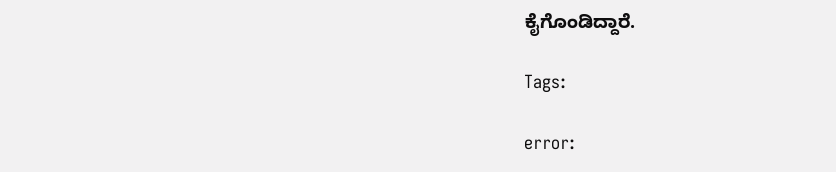ಕೈಗೊಂಡಿದ್ದಾರೆ.

Tags:

error: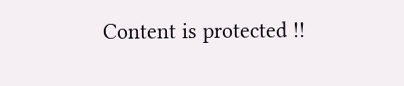Content is protected !!